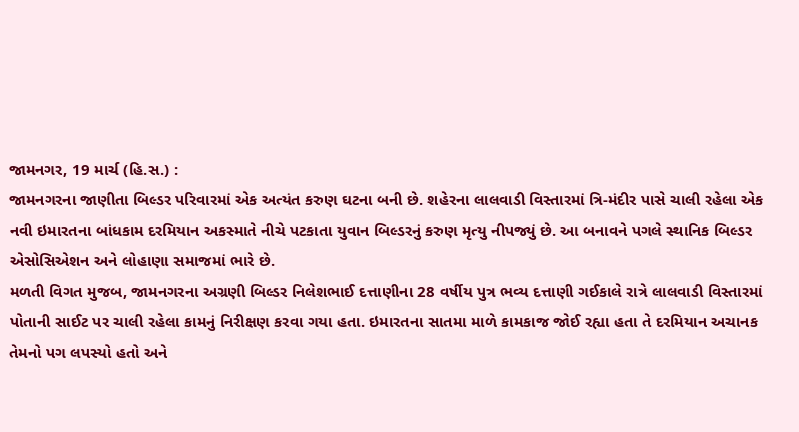જામનગર, 19 માર્ચ (હિ.સ.) :
જામનગરના જાણીતા બિલ્ડર પરિવારમાં એક અત્યંત કરુણ ઘટના બની છે. શહેરના લાલવાડી વિસ્તારમાં ત્રિ-મંદીર પાસે ચાલી રહેલા એક નવી ઇમારતના બાંધકામ દરમિયાન અકસ્માતે નીચે પટકાતા યુવાન બિલ્ડરનું કરુણ મૃત્યુ નીપજ્યું છે. આ બનાવને પગલે સ્થાનિક બિલ્ડર એસોસિએશન અને લોહાણા સમાજમાં ભારે છે.
મળતી વિગત મુજબ, જામનગરના અગ્રણી બિલ્ડર નિલેશભાઈ દત્તાણીના 28 વર્ષીય પુત્ર ભવ્ય દત્તાણી ગઈકાલે રાત્રે લાલવાડી વિસ્તારમાં પોતાની સાઈટ પર ચાલી રહેલા કામનું નિરીક્ષણ કરવા ગયા હતા. ઇમારતના સાતમા માળે કામકાજ જોઈ રહ્યા હતા તે દરમિયાન અચાનક તેમનો પગ લપસ્યો હતો અને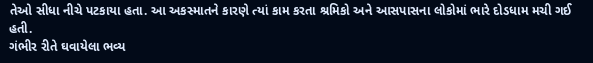તેઓ સીધા નીચે પટકાયા હતા. આ અકસ્માતને કારણે ત્યાં કામ કરતા શ્રમિકો અને આસપાસના લોકોમાં ભારે દોડધામ મચી ગઈ હતી.
ગંભીર રીતે ઘવાયેલા ભવ્ય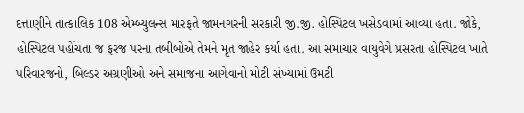દત્તાણીને તાત્કાલિક 108 એમ્બ્યુલન્સ મારફતે જામનગરની સરકારી જી.જી. હોસ્પિટલ ખસેડવામાં આવ્યા હતા. જોકે, હોસ્પિટલ પહોંચતા જ ફરજ પરના તબીબોએ તેમને મૃત જાહેર કર્યા હતા. આ સમાચાર વાયુવેગે પ્રસરતા હોસ્પિટલ ખાતે પરિવારજનો, બિલ્ડર અગ્રણીઓ અને સમાજના આગેવાનો મોટી સંખ્યામાં ઉમટી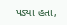પડ્યા હતા,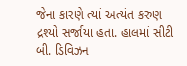જેના કારણે ત્યાં અત્યંત કરુણ દ્રશ્યો સર્જાયા હતા. હાલમાં સીટી બી. ડિવિઝન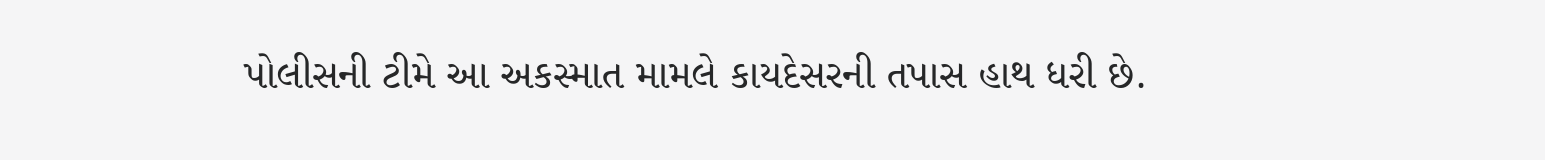પોલીસની ટીમે આ અકસ્માત મામલે કાયદેસરની તપાસ હાથ ધરી છે.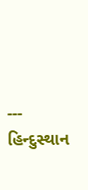---
હિન્દુસ્થાન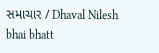સમાચાર / Dhaval Nilesh bhai bhatt